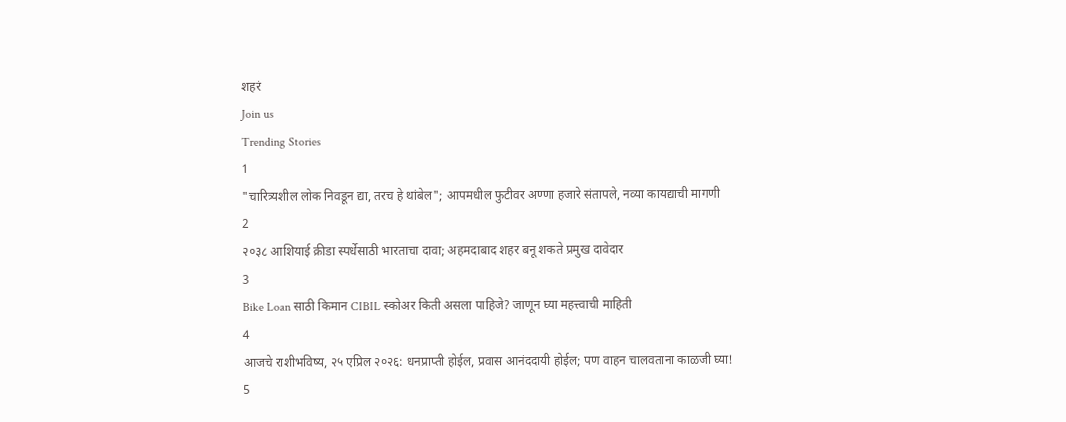शहरं
Join us
Trending Stories
1
"चारित्र्यशील लोक निवडून द्या, तरच हे थांबेल"; आपमधील फुटीवर अण्णा हजारे संतापले, नव्या कायद्याची मागणी
2
२०३८ आशियाई क्रीडा स्पर्धेसाठी भारताचा दावा; अहमदाबाद शहर बनू शकते प्रमुख दावेदार
3
Bike Loan साठी किमान CIBIL स्कोअर किती असला पाहिजे? जाणून घ्या महत्त्वाची माहिती
4
आजचे राशीभविष्य, २५ एप्रिल २०२६: धनप्राप्ती होईल, प्रवास आनंददायी होईल; पण वाहन चालवताना काळजी घ्या!
5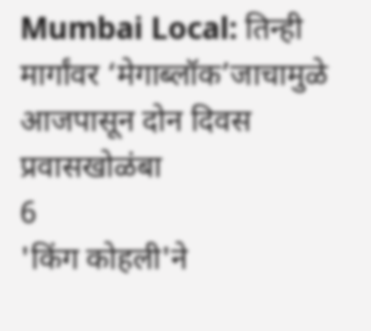Mumbai Local: तिन्ही मार्गांवर ‘मेगाब्लॉक’जाचामुळे आजपासून दोन दिवस प्रवासखोळंबा
6
'किंग कोहली'ने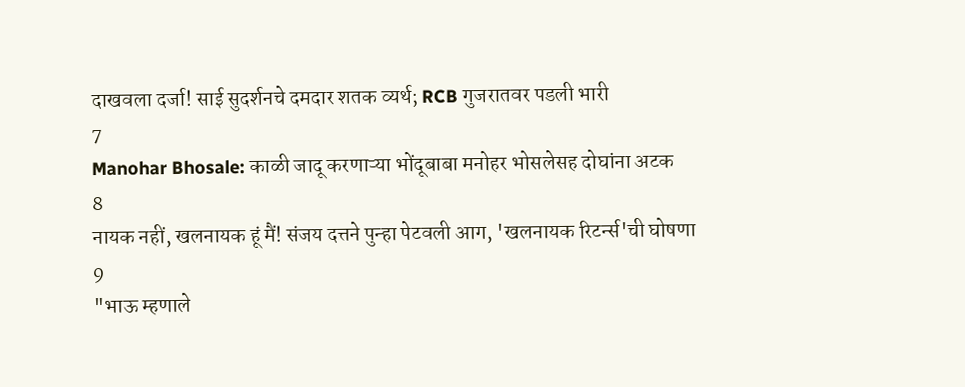दाखवला दर्जा! साई सुदर्शनचे दमदार शतक व्यर्थ; RCB गुजरातवर पडली भारी
7
Manohar Bhosale: काळी जादू करणाऱ्या भोंदूबाबा मनोहर भोसलेसह दोघांना अटक
8
नायक नहीं, खलनायक हूं मैं! संजय दत्तने पुन्हा पेटवली आग, 'खलनायक रिटर्न्स'ची घोषणा
9
"भाऊ म्हणाले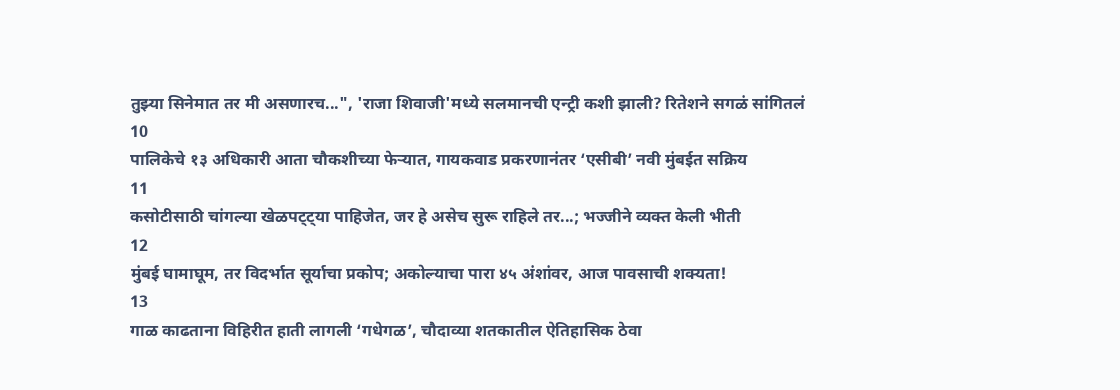तुझ्या सिनेमात तर मी असणारच...", 'राजा शिवाजी'मध्ये सलमानची एन्ट्री कशी झाली? रितेशने सगळं सांगितलं
10
पालिकेचे १३ अधिकारी आता चौकशीच्या फेऱ्यात, गायकवाड प्रकरणानंतर ‘एसीबी’ नवी मुंबईत सक्रिय
11
कसोटीसाठी चांगल्या खेळपट्ट्या पाहिजेत, जर हे असेच सुरू राहिले तर...; भज्जीने व्यक्त केली भीती
12
मुंबई घामाघूम, तर विदर्भात सूर्याचा प्रकोप; अकोल्याचा पारा ४५ अंशांवर, आज पावसाची शक्यता!
13
गाळ काढताना विहिरीत हाती लागली ‘गधेगळ’, चौदाव्या शतकातील ऐतिहासिक ठेवा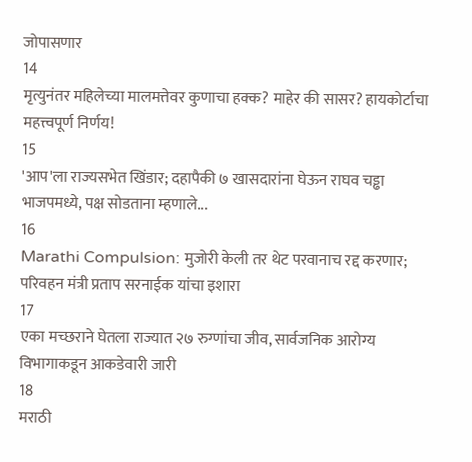जोपासणार
14
मृत्युनंतर महिलेच्या मालमत्तेवर कुणाचा हक्क? माहेर की सासर? हायकोर्टाचा महत्त्वपूर्ण निर्णय!
15
'आप'ला राज्यसभेत खिंडार; दहापैकी ७ खासदारांना घेऊन राघव चड्ढा भाजपमध्ये, पक्ष सोडताना म्हणाले...
16
Marathi Compulsion: मुजोरी केली तर थेट परवानाच रद्द करणार; परिवहन मंत्री प्रताप सरनाईक यांचा इशारा
17
एका मच्छराने घेतला राज्यात २७ रुग्णांचा जीव, सार्वजनिक आरोग्य विभागाकडून आकडेवारी जारी
18
मराठी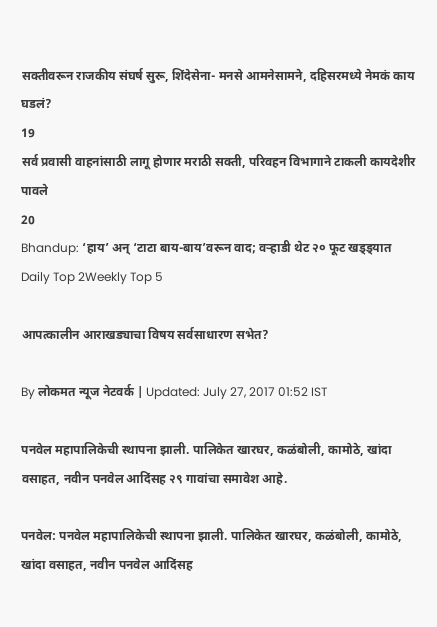सक्तीवरून राजकीय संघर्ष सुरू, शिंदेसेना- मनसे आमनेसामने, दहिसरमध्ये नेमकं काय घडलं?
19
सर्व प्रवासी वाहनांसाठी लागू होणार मराठी सक्ती, परिवहन विभागाने टाकली कायदेशीर पावले
20
Bhandup: ‘हाय’ अन् ‘टाटा बाय-बाय’वरून वाद; वऱ्हाडी थेट २० फूट खड्ड्यात
Daily Top 2Weekly Top 5

आपत्कालीन आराखड्याचा विषय सर्वसाधारण सभेत?

By लोकमत न्यूज नेटवर्क | Updated: July 27, 2017 01:52 IST

पनवेल महापालिकेची स्थापना झाली. पालिकेत खारघर, कळंबोली, कामोठे, खांदा वसाहत, नवीन पनवेल आदिंसह २९ गावांचा समावेश आहे.

पनवेल: पनवेल महापालिकेची स्थापना झाली. पालिकेत खारघर, कळंबोली, कामोठे, खांदा वसाहत, नवीन पनवेल आदिंसह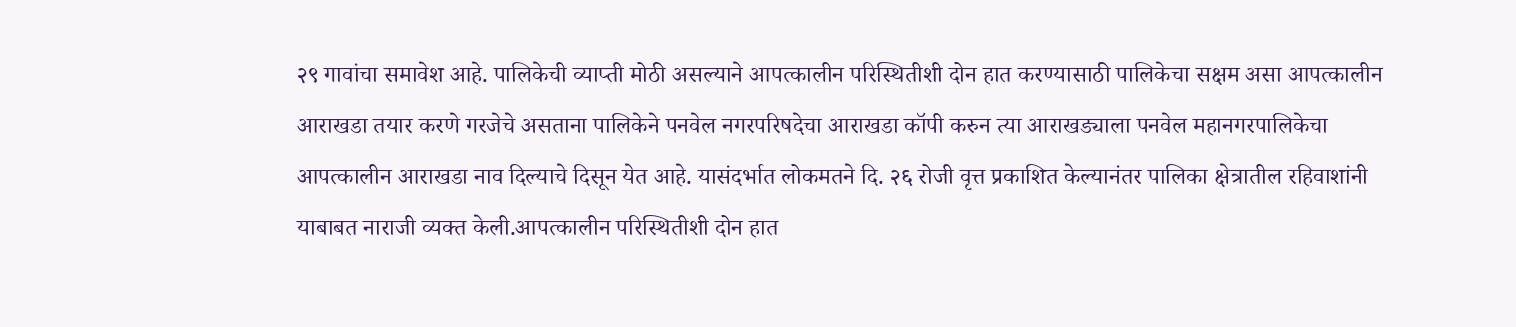२९ गावांचा समावेश आहे. पालिकेची व्याप्ती मोठी असल्याने आपत्कालीन परिस्थितीशी दोन हात करण्यासाठी पालिकेचा सक्षम असा आपत्कालीन आराखडा तयार करणे गरजेचे असताना पालिकेने पनवेल नगरपरिषदेचा आराखडा कॉपी करुन त्या आराखड्याला पनवेल महानगरपालिकेचा आपत्कालीन आराखडा नाव दिल्याचे दिसून येत आहे. यासंदर्भात लोकमतने दि. २६ रोजी वृत्त प्रकाशित केल्यानंतर पालिका क्षेत्रातील रहिवाशांनी याबाबत नाराजी व्यक्त केली.आपत्कालीन परिस्थितीशी दोन हात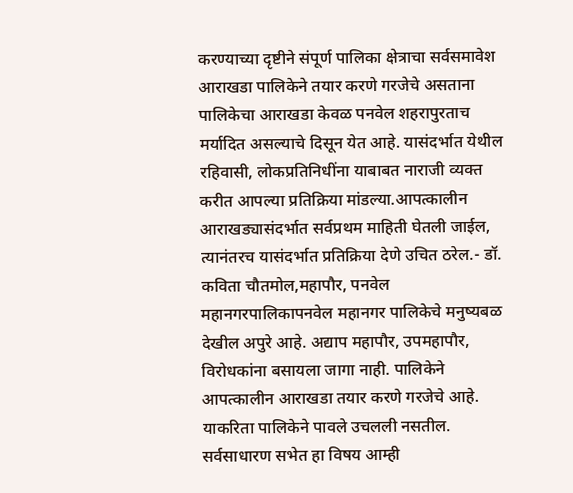करण्याच्या दृष्टीने संपूर्ण पालिका क्षेत्राचा सर्वसमावेश आराखडा पालिकेने तयार करणे गरजेचे असताना पालिकेचा आराखडा केवळ पनवेल शहरापुरताच मर्यादित असल्याचे दिसून येत आहे. यासंदर्भात येथील रहिवासी, लोकप्रतिनिधींना याबाबत नाराजी व्यक्त करीत आपल्या प्रतिक्रिया मांडल्या.आपत्कालीन आराखड्यासंदर्भात सर्वप्रथम माहिती घेतली जाईल, त्यानंतरच यासंदर्भात प्रतिक्रिया देणे उचित ठरेल.- डॉ. कविता चौतमोल,महापौर, पनवेल महानगरपालिकापनवेल महानगर पालिकेचे मनुष्यबळ देखील अपुरे आहे. अद्याप महापौर, उपमहापौर, विरोधकांना बसायला जागा नाही. पालिकेने आपत्कालीन आराखडा तयार करणे गरजेचे आहे. याकरिता पालिकेने पावले उचलली नसतील. सर्वसाधारण सभेत हा विषय आम्ही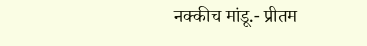नक्कीच मांडू.- प्रीतम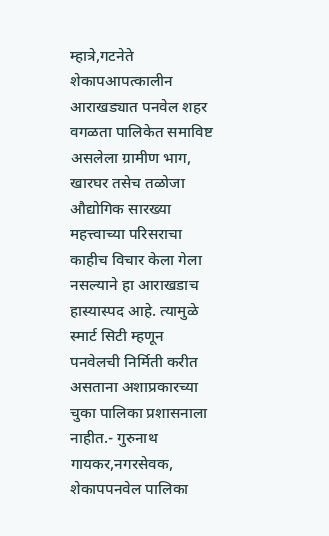म्हात्रे,गटनेते शेकापआपत्कालीन आराखड्यात पनवेल शहर वगळता पालिकेत समाविष्ट असलेला ग्रामीण भाग, खारघर तसेच तळोजा औद्योगिक सारख्या महत्त्वाच्या परिसराचा काहीच विचार केला गेला नसल्याने हा आराखडाच हास्यास्पद आहे. त्यामुळे स्मार्ट सिटी म्हणून पनवेलची निर्मिती करीत असताना अशाप्रकारच्या चुका पालिका प्रशासनाला नाहीत.- गुरुनाथ गायकर,नगरसेवक, शेकापपनवेल पालिका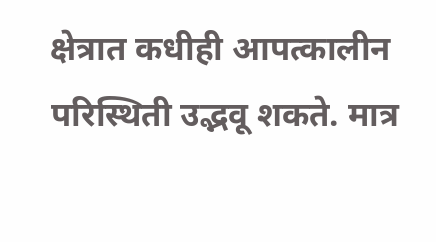क्षेत्रात कधीही आपत्कालीन परिस्थिती उद्भवू शकते. मात्र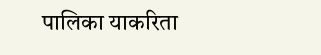पालिका याकरिता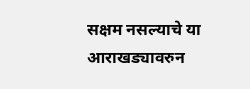सक्षम नसल्याचे या आराखड्यावरुन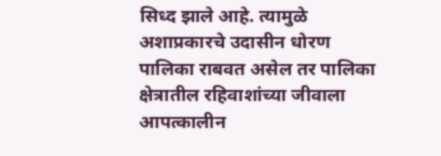सिध्द झाले आहे. त्यामुळे अशाप्रकारचे उदासीन धोरण पालिका राबवत असेल तर पालिका क्षेत्रातील रहिवाशांच्या जीवाला आपत्कालीन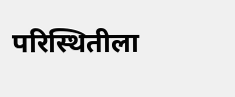परिस्थितीला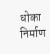धोका निर्माण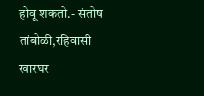होवू शकतो.- संतोष तांबोळी,रहिवासी खारघर